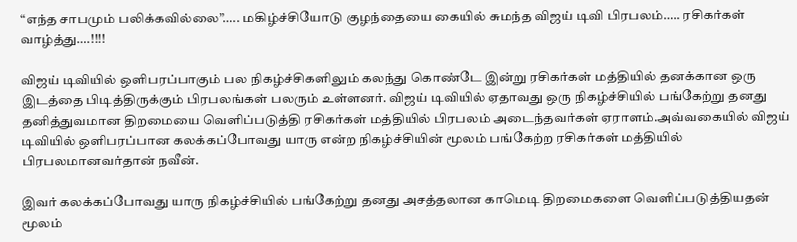“எந்த சாபமும் பலிக்கவில்லை”….. மகிழ்ச்சியோடு குழந்தையை கையில் சுமந்த விஜய் டிவி பிரபலம்….. ரசிகர்கள் வாழ்த்து….!!!!

விஜய் டிவியில் ஒளிபரப்பாகும் பல நிகழ்ச்சிகளிலும் கலந்து கொண்டே இன்று ரசிகர்கள் மத்தியில் தனக்கான ஒரு இடத்தை பிடித்திருக்கும் பிரபலங்கள் பலரும் உள்ளனர். விஜய் டிவியில் ஏதாவது ஒரு நிகழ்ச்சியில் பங்கேற்று தனது தனித்துவமான திறமையை வெளிப்படுத்தி ரசிகர்கள் மத்தியில் பிரபலம் அடைந்தவர்கள் ஏராளம்.அவ்வகையில் விஜய் டிவியில் ஒளிபரப்பான கலக்கப்போவது யாரு என்ற நிகழ்ச்சியின் மூலம் பங்கேற்ற ரசிகர்கள் மத்தியில் பிரபலமானவர்தான் நவீன்.

இவர் கலக்கப்போவது யாரு நிகழ்ச்சியில் பங்கேற்று தனது அசத்தலான காமெடி திறமைகளை வெளிப்படுத்தியதன் மூலம்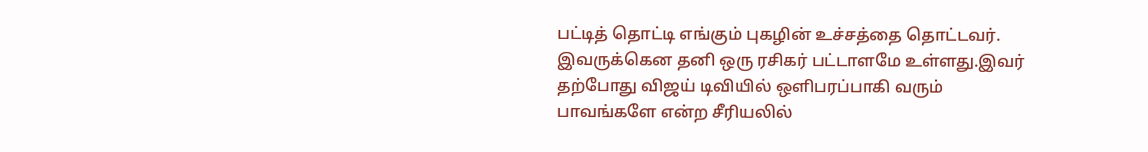பட்டித் தொட்டி எங்கும் புகழின் உச்சத்தை தொட்டவர். இவருக்கென தனி ஒரு ரசிகர் பட்டாளமே உள்ளது.இவர் தற்போது விஜய் டிவியில் ஒளிபரப்பாகி வரும் பாவங்களே என்ற சீரியலில்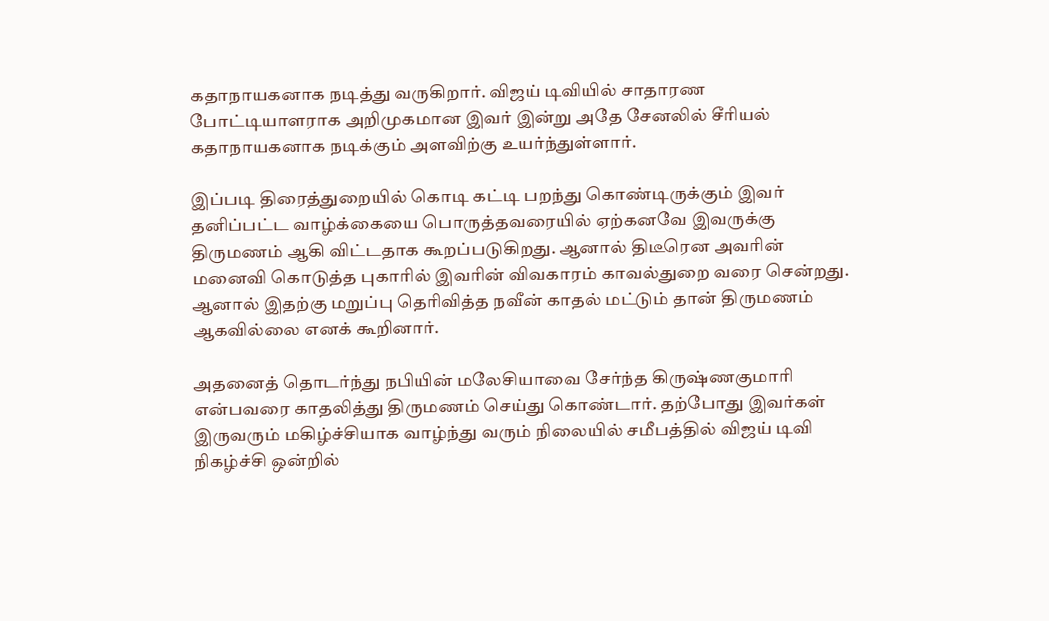கதாநாயகனாக நடித்து வருகிறார். விஜய் டிவியில் சாதாரண போட்டியாளராக அறிமுகமான இவர் இன்று அதே சேனலில் சீரியல் கதாநாயகனாக நடிக்கும் அளவிற்கு உயர்ந்துள்ளார்.

இப்படி திரைத்துறையில் கொடி கட்டி பறந்து கொண்டிருக்கும் இவர் தனிப்பட்ட வாழ்க்கையை பொருத்தவரையில் ஏற்கனவே இவருக்கு திருமணம் ஆகி விட்டதாக கூறப்படுகிறது. ஆனால் திடீரென அவரின் மனைவி கொடுத்த புகாரில் இவரின் விவகாரம் காவல்துறை வரை சென்றது. ஆனால் இதற்கு மறுப்பு தெரிவித்த நவீன் காதல் மட்டும் தான் திருமணம் ஆகவில்லை எனக் கூறினார்.

அதனைத் தொடர்ந்து நபியின் மலேசியாவை சேர்ந்த கிருஷ்ணகுமாரி என்பவரை காதலித்து திருமணம் செய்து கொண்டார். தற்போது இவர்கள் இருவரும் மகிழ்ச்சியாக வாழ்ந்து வரும் நிலையில் சமீபத்தில் விஜய் டிவி நிகழ்ச்சி ஒன்றில்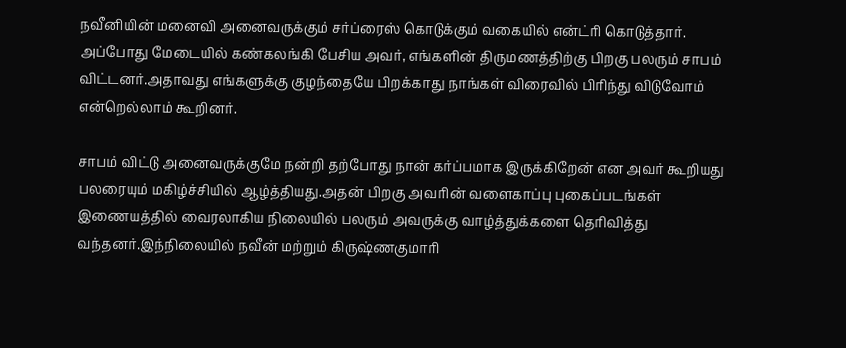நவீனியின் மனைவி அனைவருக்கும் சர்ப்ரைஸ் கொடுக்கும் வகையில் என்ட்ரி கொடுத்தார். அப்போது மேடையில் கண்கலங்கி பேசிய அவர், எங்களின் திருமணத்திற்கு பிறகு பலரும் சாபம் விட்டனர்.அதாவது எங்களுக்கு குழந்தையே பிறக்காது நாங்கள் விரைவில் பிரிந்து விடுவோம் என்றெல்லாம் கூறினர்.

சாபம் விட்டு அனைவருக்குமே நன்றி தற்போது நான் கர்ப்பமாக இருக்கிறேன் என அவர் கூறியது பலரையும் மகிழ்ச்சியில் ஆழ்த்தியது.அதன் பிறகு அவரின் வளைகாப்பு புகைப்படங்கள் இணையத்தில் வைரலாகிய நிலையில் பலரும் அவருக்கு வாழ்த்துக்களை தெரிவித்து வந்தனர்.இந்நிலையில் நவீன் மற்றும் கிருஷ்ணகுமாரி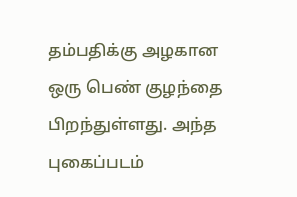தம்பதிக்கு அழகான ஒரு பெண் குழந்தை பிறந்துள்ளது. அந்த புகைப்படம்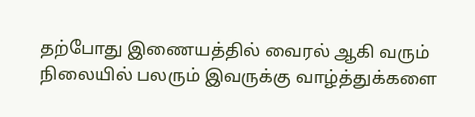தற்போது இணையத்தில் வைரல் ஆகி வரும் நிலையில் பலரும் இவருக்கு வாழ்த்துக்களை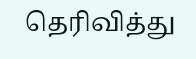தெரிவித்து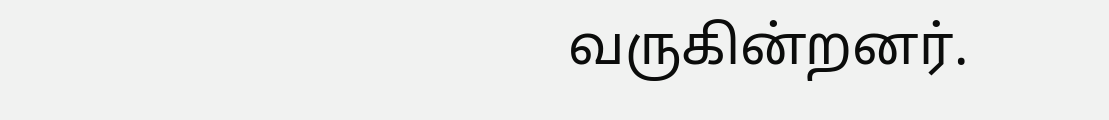வருகின்றனர்.